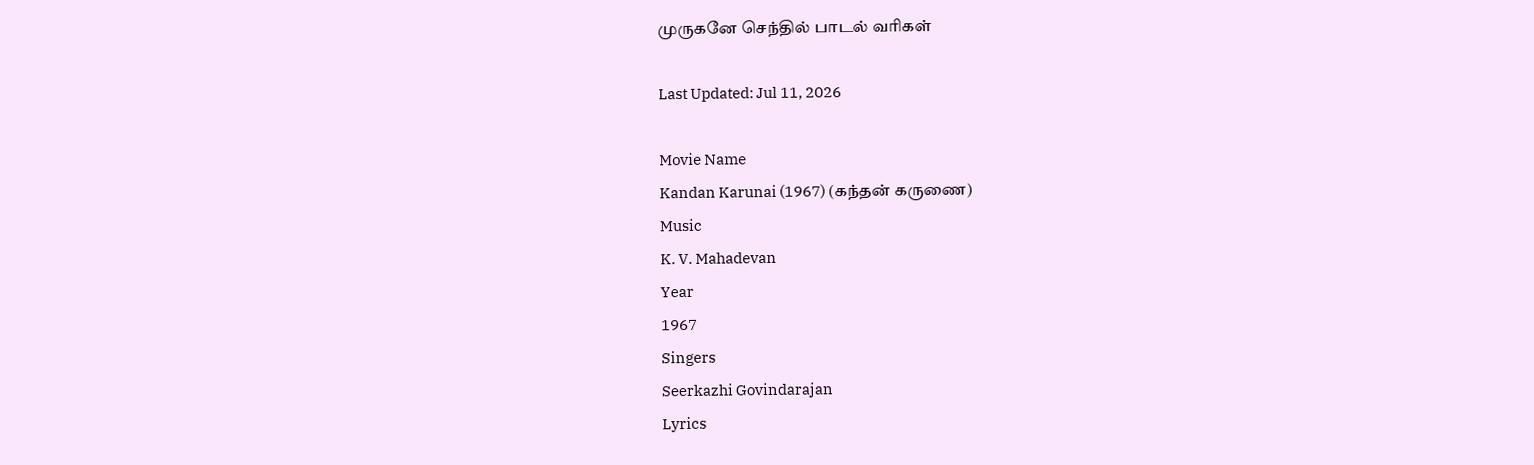முருகனே செந்தில் பாடல் வரிகள்

Last Updated: Jul 11, 2026

Movie Name
Kandan Karunai (1967) (கந்தன் கருணை)
Music
K. V. Mahadevan
Year
1967
Singers
Seerkazhi Govindarajan
Lyrics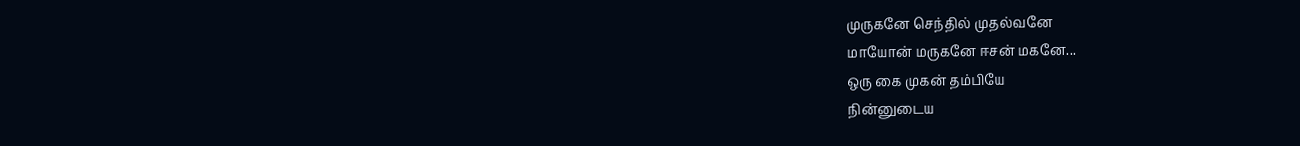முருகனே செந்தில் முதல்வனே
மாயோன் மருகனே ஈசன் மகனே...
ஒரு கை முகன் தம்பியே
நின்னுடைய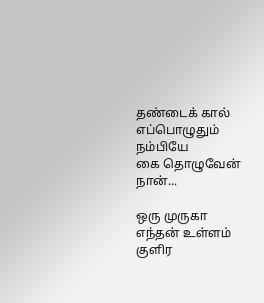தண்டைக் கால்
எப்பொழுதும் நம்பியே
கை தொழுவேன் நான்...

ஒரு முருகா எந்தன் உள்ளம் குளிர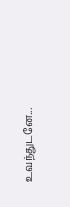உவந்துடனே...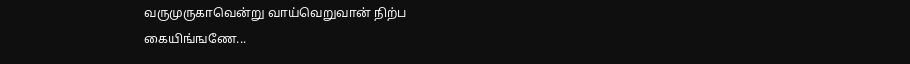வருமுருகாவென்று வாய்வெறுவான் நிற்ப
கையிங்ஙணே...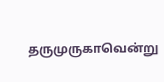தருமுருகாவென்று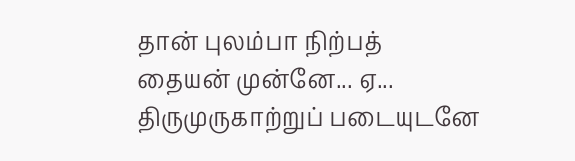தான் புலம்பா நிற்பத்
தையன் முன்னே... ஏ...
திருமுருகாற்றுப் படையுடனே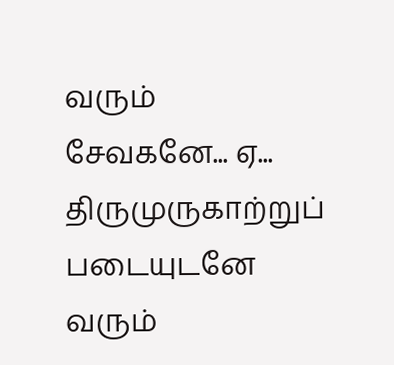வரும்
சேவகனே... ஏ...
திருமுருகாற்றுப் படையுடனே வரும்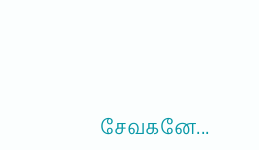சேவகனே...